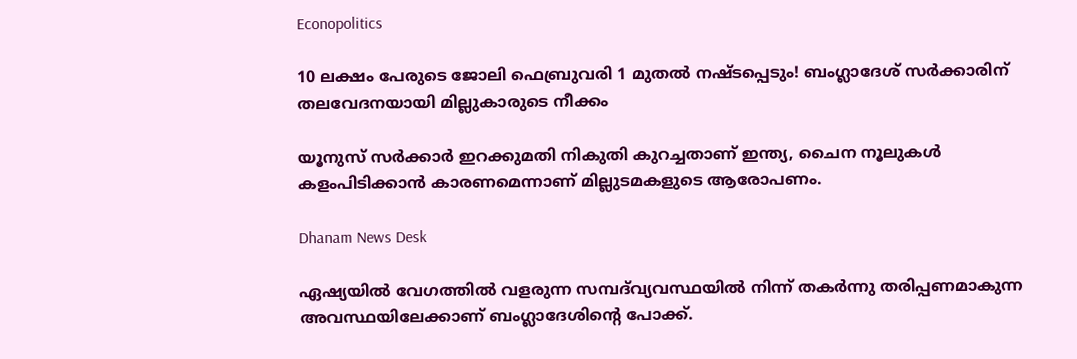Econopolitics

10 ലക്ഷം പേരുടെ ജോലി ഫെബ്രുവരി 1 മുതല്‍ നഷ്ടപ്പെടും! ബംഗ്ലാദേശ് സര്‍ക്കാരിന് തലവേദനയായി മില്ലുകാരുടെ നീക്കം

യൂനുസ് സര്‍ക്കാര്‍ ഇറക്കുമതി നികുതി കുറച്ചതാണ് ഇന്ത്യ, ചൈന നൂലുകള്‍ കളംപിടിക്കാന്‍ കാരണമെന്നാണ് മില്ലുടമകളുടെ ആരോപണം.

Dhanam News Desk

ഏഷ്യയില്‍ വേഗത്തില്‍ വളരുന്ന സമ്പദ്‌വ്യവസ്ഥയില്‍ നിന്ന് തകര്‍ന്നു തരിപ്പണമാകുന്ന അവസ്ഥയിലേക്കാണ് ബംഗ്ലാദേശിന്റെ പോക്ക്.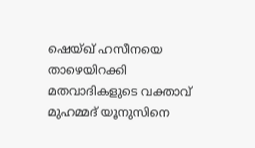ഷെയ്ഖ് ഹസീനയെ താഴെയിറക്കി മതവാദികളുടെ വക്താവ് മുഹമ്മദ് യൂനുസിനെ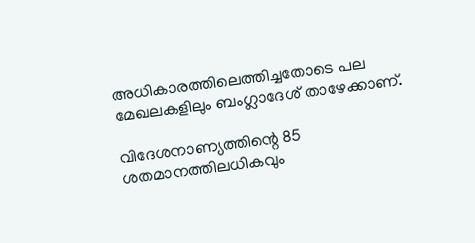അധികാരത്തിലെത്തിച്ചതോടെ പല മേഖലകളിലും ബംഗ്ലാദേശ് താഴേക്കാണ്.

വിദേശനാണ്യത്തിന്റെ 85 ശതമാനത്തിലധികവും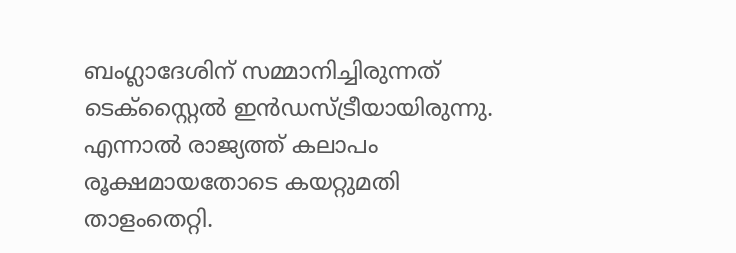ബംഗ്ലാദേശിന് സമ്മാനിച്ചിരുന്നത് ടെക്‌സ്റ്റൈല്‍ ഇന്‍ഡസ്ട്രീയായിരുന്നു. എന്നാല്‍ രാജ്യത്ത് കലാപം രൂക്ഷമായതോടെ കയറ്റുമതി താളംതെറ്റി.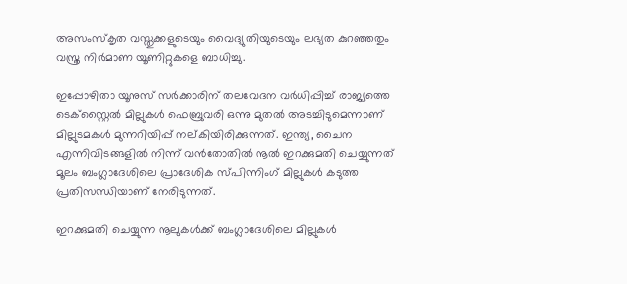അസംസ്‌കൃത വസ്തുക്കളുടെയും വൈദ്യുതിയുടെയും ലഭ്യത കുറഞ്ഞതും വസ്ത്ര നിര്‍മാണ യൂണിറ്റുകളെ ബാധിച്ചു.

ഇപ്പോഴിതാ യൂനുസ് സര്‍ക്കാരിന് തലവേദന വര്‍ധിപ്പിച്ച് രാജ്യത്തെ ടെക്‌സ്റ്റൈല്‍ മില്ലുകള്‍ ഫെബ്രുവരി ഒന്നു മുതല്‍ അടച്ചിടുമെന്നാണ് മില്ലുടമകള്‍ മുന്നറിയിപ്പ് നല്കിയിരിക്കുന്നത്. ഇന്ത്യ, ചൈന എന്നിവിടങ്ങളില്‍ നിന്ന് വന്‍തോതില്‍ നൂല്‍ ഇറക്കുമതി ചെയ്യുന്നത് മൂലം ബംഗ്ലാദേശിലെ പ്രാദേശിക സ്പിന്നിംഗ് മില്ലുകള്‍ കടുത്ത പ്രതിസന്ധിയാണ് നേരിടുന്നത്.

ഇറക്കുമതി ചെയ്യുന്ന നൂലുകള്‍ക്ക് ബംഗ്ലാദേശിലെ മില്ലുകള്‍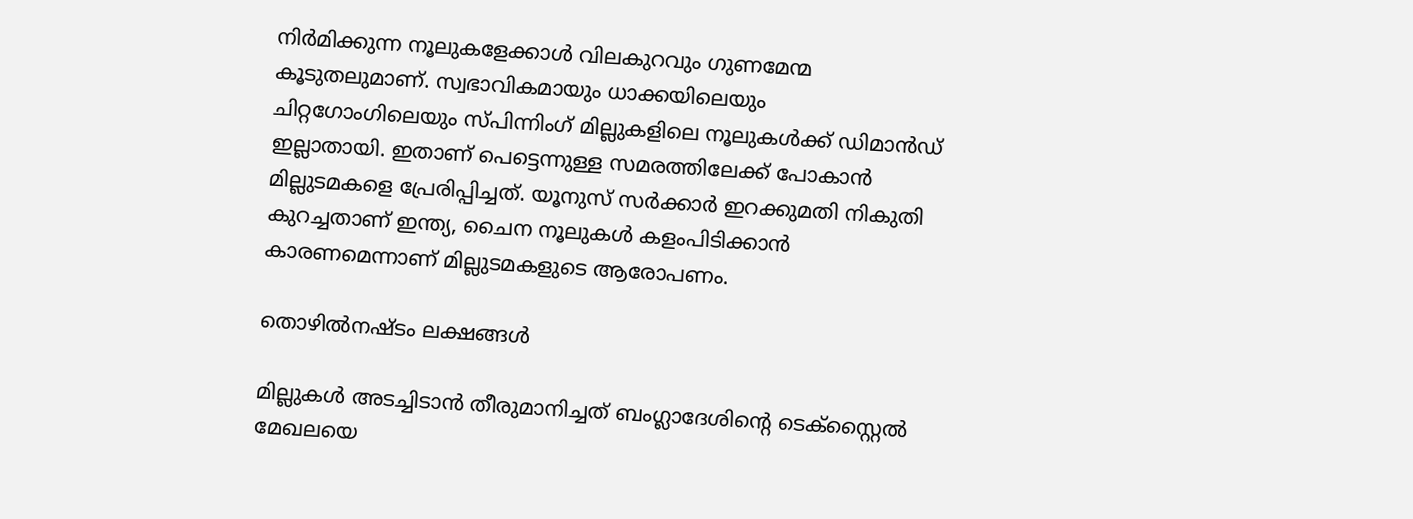നിര്‍മിക്കുന്ന നൂലുകളേക്കാള്‍ വിലകുറവും ഗുണമേന്മ കൂടുതലുമാണ്. സ്വഭാവികമായും ധാക്കയിലെയും ചിറ്റഗോംഗിലെയും സ്പിന്നിംഗ് മില്ലുകളിലെ നൂലുകള്‍ക്ക് ഡിമാന്‍ഡ് ഇല്ലാതായി. ഇതാണ് പെട്ടെന്നുള്ള സമരത്തിലേക്ക് പോകാന്‍ മില്ലുടമകളെ പ്രേരിപ്പിച്ചത്. യൂനുസ് സര്‍ക്കാര്‍ ഇറക്കുമതി നികുതി കുറച്ചതാണ് ഇന്ത്യ, ചൈന നൂലുകള്‍ കളംപിടിക്കാന്‍ കാരണമെന്നാണ് മില്ലുടമകളുടെ ആരോപണം.

തൊഴില്‍നഷ്ടം ലക്ഷങ്ങള്‍

മില്ലുകള്‍ അടച്ചിടാന്‍ തീരുമാനിച്ചത് ബംഗ്ലാദേശിന്റെ ടെക്‌സ്റ്റൈല്‍ മേഖലയെ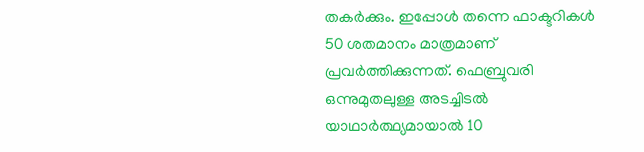തകര്‍ക്കും. ഇപ്പോള്‍ തന്നെ ഫാക്ടറികള്‍ 50 ശതമാനം മാത്രമാണ് പ്രവര്‍ത്തിക്കുന്നത്. ഫെബ്രുവരി ഒന്നുമുതലുള്ള അടച്ചിടല്‍ യാഥാര്‍ത്ഥ്യമായാല്‍ 10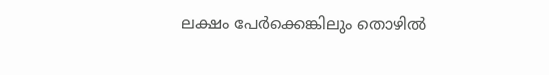ലക്ഷം പേര്‍ക്കെങ്കിലും തൊഴില്‍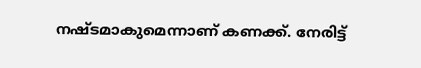നഷ്ടമാകുമെന്നാണ് കണക്ക്. നേരിട്ട്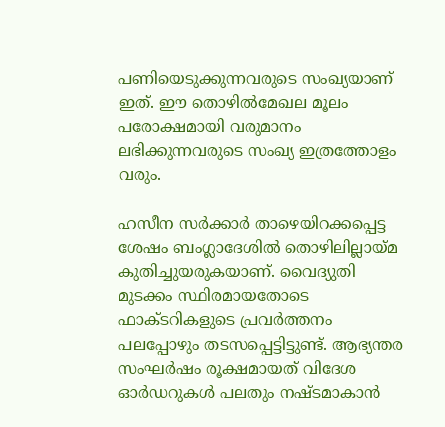പണിയെടുക്കുന്നവരുടെ സംഖ്യയാണ് ഇത്. ഈ തൊഴില്‍മേഖല മൂലം പരോക്ഷമായി വരുമാനം ലഭിക്കുന്നവരുടെ സംഖ്യ ഇത്രത്തോളം വരും.

ഹസീന സര്‍ക്കാര്‍ താഴെയിറക്കപ്പെട്ട ശേഷം ബംഗ്ലാദേശില്‍ തൊഴിലില്ലായ്മ കുതിച്ചുയരുകയാണ്. വൈദ്യുതി മുടക്കം സ്ഥിരമായതോടെ ഫാക്ടറികളുടെ പ്രവര്‍ത്തനം പലപ്പോഴും തടസപ്പെട്ടിട്ടുണ്ട്. ആഭ്യന്തര സംഘര്‍ഷം രൂക്ഷമായത് വിദേശ ഓര്‍ഡറുകള്‍ പലതും നഷ്ടമാകാന്‍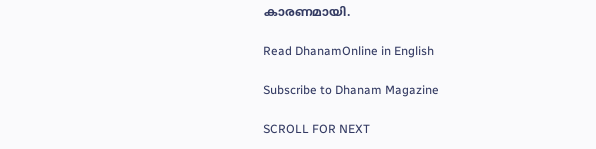കാരണമായി.

Read DhanamOnline in English

Subscribe to Dhanam Magazine

SCROLL FOR NEXT